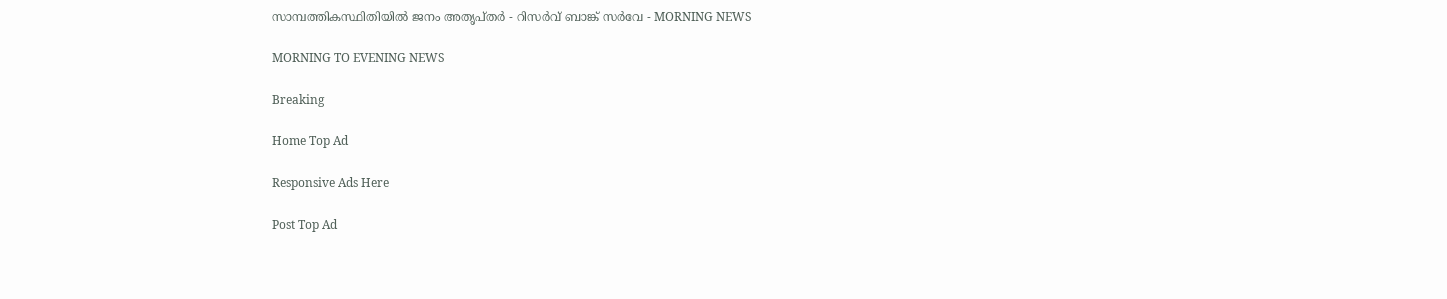സാമ്പത്തികസ്ഥിതിയിൽ ജനം അതൃപ്തർ - റിസർവ് ബാങ്ക് സർവേ - MORNING NEWS

MORNING TO EVENING NEWS

Breaking

Home Top Ad

Responsive Ads Here

Post Top Ad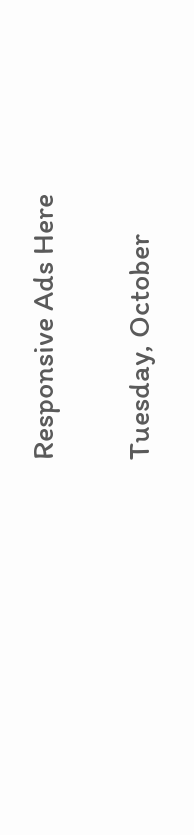Responsive Ads Here

Tuesday, October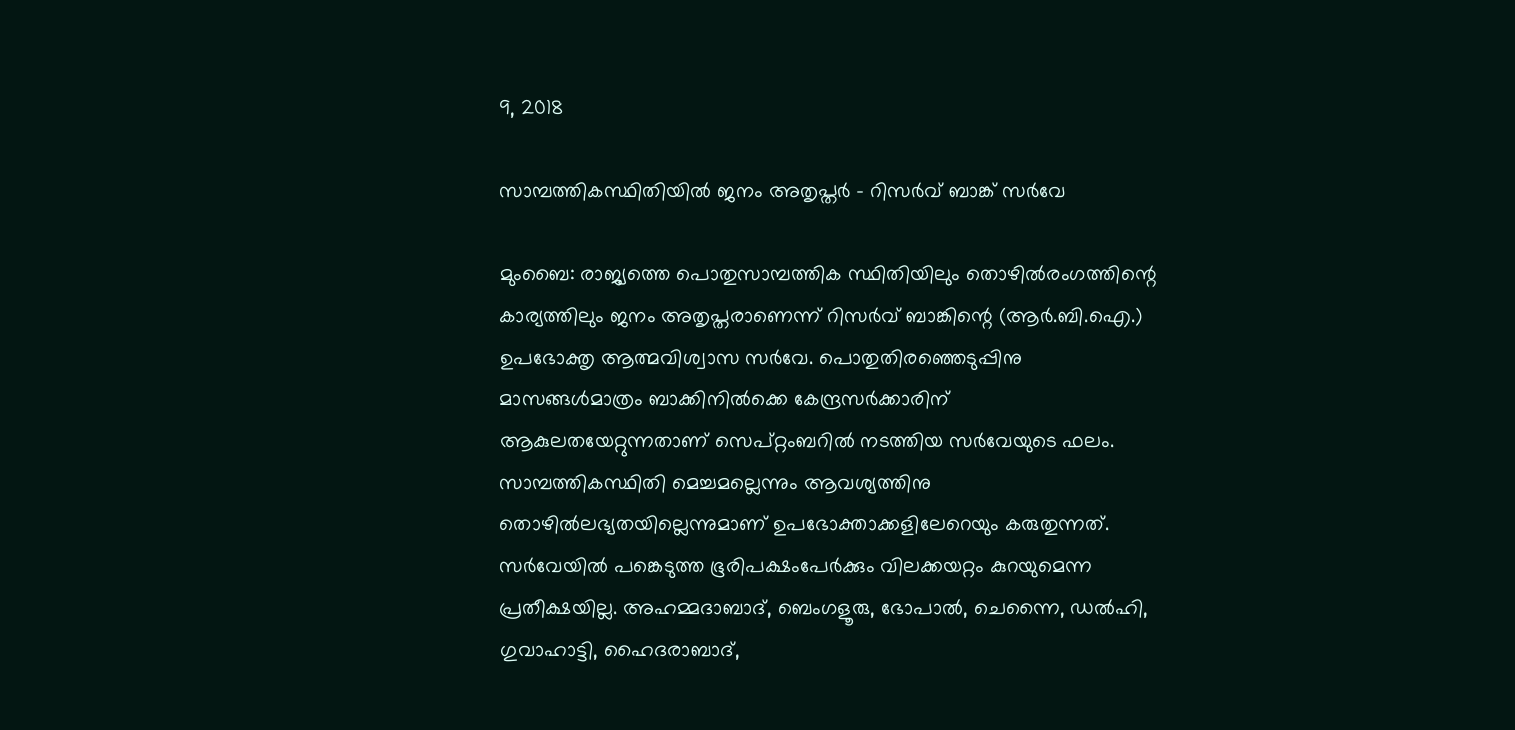9, 2018

സാമ്പത്തികസ്ഥിതിയിൽ ജനം അതൃപ്തർ - റിസർവ് ബാങ്ക് സർവേ

മുംബൈ: രാജ്യത്തെ പൊതുസാമ്പത്തിക സ്ഥിതിയിലും തൊഴിൽരംഗത്തിന്റെ കാര്യത്തിലും ജനം അതൃപ്തരാണെന്ന് റിസർവ് ബാങ്കിന്റെ (ആർ.ബി.ഐ.) ഉപഭോക്തൃ ആത്മവിശ്വാസ സർവേ. പൊതുതിരഞ്ഞെടുപ്പിനു മാസങ്ങൾമാത്രം ബാക്കിനിൽക്കെ കേന്ദ്രസർക്കാരിന് ആകുലതയേറ്റുന്നതാണ് സെപ്റ്റംബറിൽ നടത്തിയ സർവേയുടെ ഫലം. സാമ്പത്തികസ്ഥിതി മെച്ചമല്ലെന്നും ആവശ്യത്തിനു തൊഴിൽലഭ്യതയില്ലെന്നുമാണ് ഉപഭോക്താക്കളിലേറെയും കരുതുന്നത്. സർവേയിൽ പങ്കെടുത്ത ഭൂരിപക്ഷംപേർക്കും വിലക്കയറ്റം കുറയുമെന്ന പ്രതീക്ഷയില്ല. അഹമ്മദാബാദ്, ബെംഗളൂരു, ഭോപാൽ, ചെന്നൈ, ഡൽഹി, ഗുവാഹാട്ടി, ഹൈദരാബാദ്,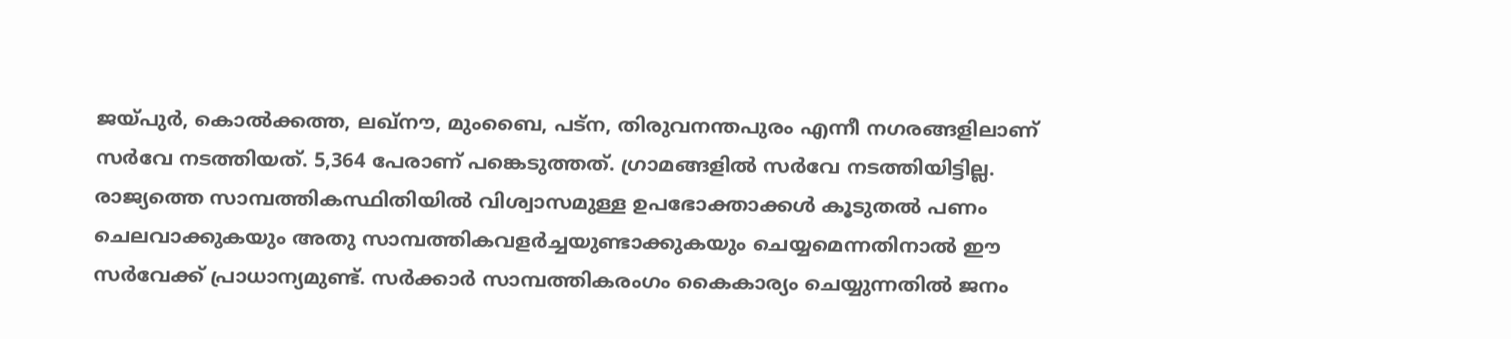ജയ്പുർ, കൊൽക്കത്ത, ലഖ്നൗ, മുംബൈ, പട്ന, തിരുവനന്തപുരം എന്നീ നഗരങ്ങളിലാണ് സർവേ നടത്തിയത്. 5,364 പേരാണ് പങ്കെടുത്തത്. ഗ്രാമങ്ങളിൽ സർവേ നടത്തിയിട്ടില്ല. രാജ്യത്തെ സാമ്പത്തികസ്ഥിതിയിൽ വിശ്വാസമുള്ള ഉപഭോക്താക്കൾ കൂടുതൽ പണം ചെലവാക്കുകയും അതു സാമ്പത്തികവളർച്ചയുണ്ടാക്കുകയും ചെയ്യമെന്നതിനാൽ ഈ സർവേക്ക് പ്രാധാന്യമുണ്ട്. സർക്കാർ സാമ്പത്തികരംഗം കൈകാര്യം ചെയ്യുന്നതിൽ ജനം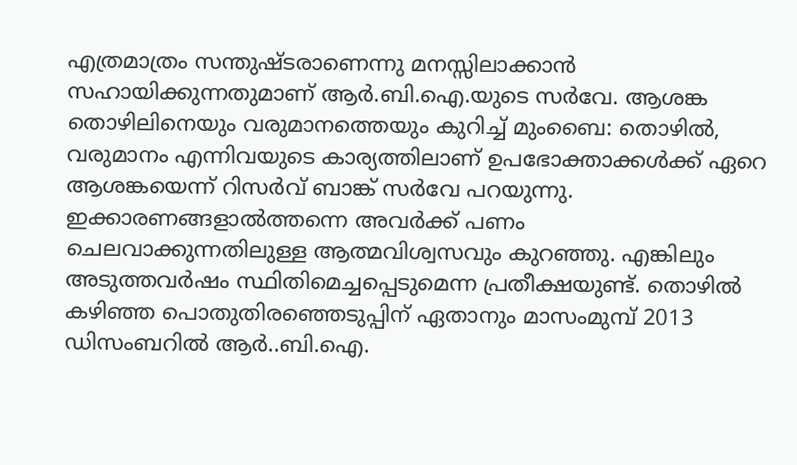എത്രമാത്രം സന്തുഷ്ടരാണെന്നു മനസ്സിലാക്കാൻ സഹായിക്കുന്നതുമാണ് ആർ.ബി.ഐ.യുടെ സർവേ. ആശങ്ക തൊഴിലിനെയും വരുമാനത്തെയും കുറിച്ച് മുംബൈ: തൊഴിൽ, വരുമാനം എന്നിവയുടെ കാര്യത്തിലാണ് ഉപഭോക്താക്കൾക്ക് ഏറെ ആശങ്കയെന്ന് റിസർവ് ബാങ്ക് സർവേ പറയുന്നു. ഇക്കാരണങ്ങളാൽത്തന്നെ അവർക്ക് പണം ചെലവാക്കുന്നതിലുള്ള ആത്മവിശ്വസവും കുറഞ്ഞു. എങ്കിലും അടുത്തവർഷം സ്ഥിതിമെച്ചപ്പെടുമെന്ന പ്രതീക്ഷയുണ്ട്. തൊഴിൽ കഴിഞ്ഞ പൊതുതിരഞ്ഞെടുപ്പിന് ഏതാനും മാസംമുമ്പ് 2013 ഡിസംബറിൽ ആർ..ബി.ഐ.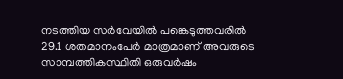നടത്തിയ സർവേയിൽ പങ്കെടുത്തവരിൽ 29.1 ശതമാനംപേർ മാത്രമാണ് അവരുടെ സാമ്പത്തികസ്ഥിതി ഒരുവർഷം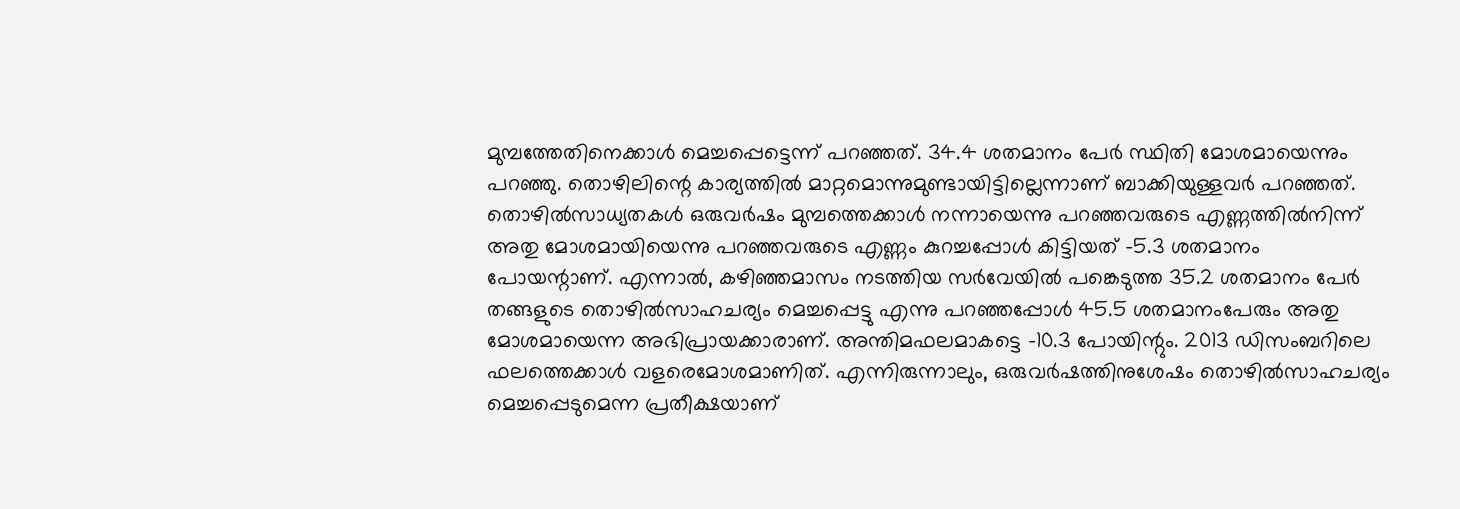മുമ്പത്തേതിനെക്കാൾ മെച്ചപ്പെട്ടെന്ന് പറഞ്ഞത്. 34.4 ശതമാനം പേർ സ്ഥിതി മോശമായെന്നും പറഞ്ഞു. തൊഴിലിന്റെ കാര്യത്തിൽ മാറ്റമൊന്നുമുണ്ടായിട്ടില്ലെന്നാണ് ബാക്കിയുള്ളവർ പറഞ്ഞത്. തൊഴിൽസാധ്യതകൾ ഒരുവർഷം മുമ്പത്തെക്കാൾ നന്നായെന്നു പറഞ്ഞവരുടെ എണ്ണത്തിൽനിന്ന് അതു മോശമായിയെന്നു പറഞ്ഞവരുടെ എണ്ണം കുറച്ചപ്പോൾ കിട്ടിയത് -5.3 ശതമാനം പോയന്റാണ്. എന്നാൽ, കഴിഞ്ഞമാസം നടത്തിയ സർവേയിൽ പങ്കെടുത്ത 35.2 ശതമാനം പേർ തങ്ങളുടെ തൊഴിൽസാഹചര്യം മെച്ചപ്പെട്ടു എന്നു പറഞ്ഞപ്പോൾ 45.5 ശതമാനംപേരും അതു മോശമായെന്ന അഭിപ്രായക്കാരാണ്. അന്തിമഫലമാകട്ടെ -10.3 പോയിന്റും. 2013 ഡിസംബറിലെ ഫലത്തെക്കാൾ വളരെമോശമാണിത്. എന്നിരുന്നാലും, ഒരുവർഷത്തിനുശേഷം തൊഴിൽസാഹചര്യം മെച്ചപ്പെടുമെന്ന പ്രതീക്ഷയാണ്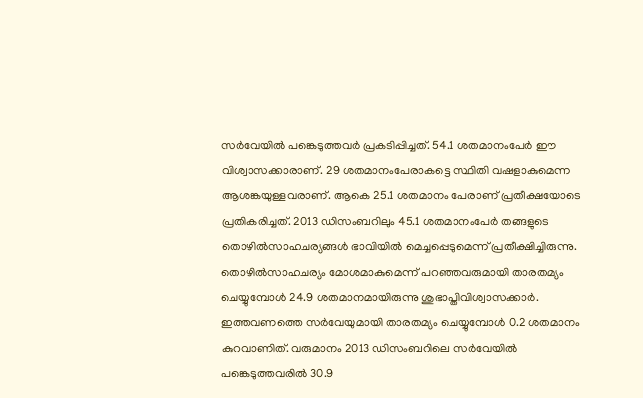സർവേയിൽ പങ്കെടുത്തവർ പ്രകടിപ്പിച്ചത്. 54.1 ശതമാനംപേർ ഈ വിശ്വാസക്കാരാണ്. 29 ശതമാനംപേരാകട്ടെ സ്ഥിതി വഷളാകുമെന്ന ആശങ്കയുള്ളവരാണ്. ആകെ 25.1 ശതമാനം പേരാണ് പ്രതീക്ഷയോടെ പ്രതികരിച്ചത്. 2013 ഡിസംബറിലും 45.1 ശതമാനംപേർ തങ്ങളുടെ തൊഴിൽസാഹചര്യങ്ങൾ ഭാവിയിൽ മെച്ചപ്പെടുമെന്ന് പ്രതീക്ഷിച്ചിരുന്നു. തൊഴിൽസാഹചര്യം മോശമാകുമെന്ന് പറഞ്ഞവരുമായി താരതമ്യം ചെയ്യുമ്പോൾ 24.9 ശതമാനമായിരുന്നു ശുഭാപ്തിവിശ്വാസക്കാർ. ഇത്തവണത്തെ സർവേയുമായി താരതമ്യം ചെയ്യുമ്പോൾ 0.2 ശതമാനം കുറവാണിത്. വരുമാനം 2013 ഡിസംബറിലെ സർവേയിൽ പങ്കെടുത്തവരിൽ 30.9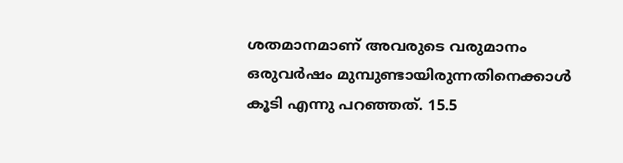ശതമാനമാണ് അവരുടെ വരുമാനം ഒരുവർഷം മുമ്പുണ്ടായിരുന്നതിനെക്കാൾ കൂടി എന്നു പറഞ്ഞത്. 15.5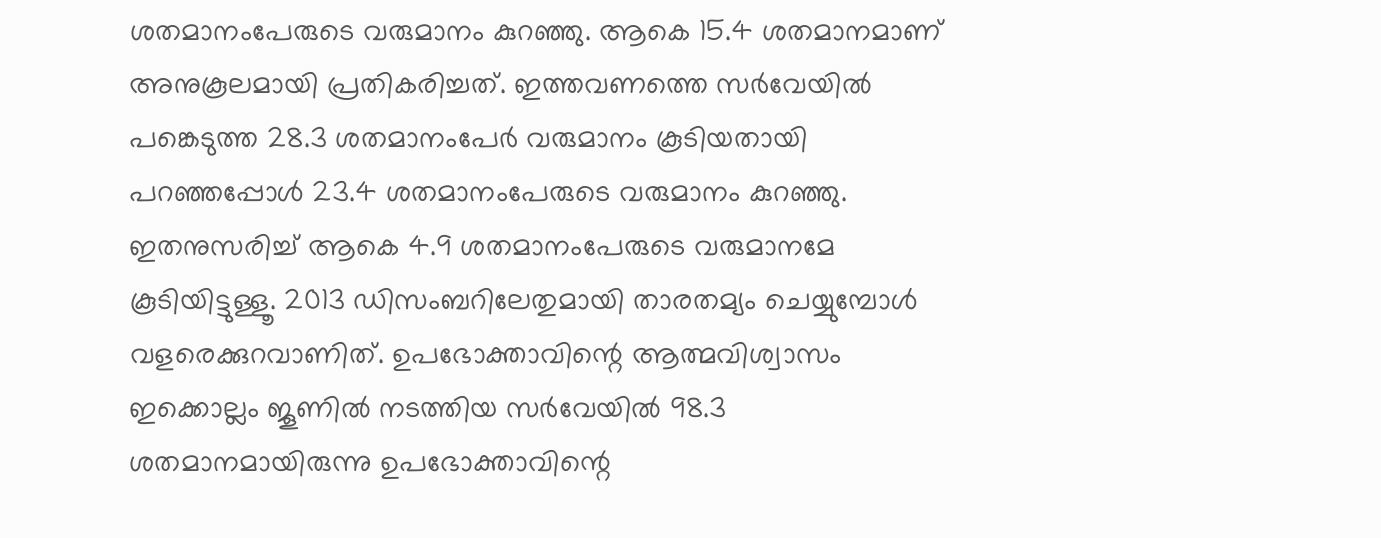ശതമാനംപേരുടെ വരുമാനം കുറഞ്ഞു. ആകെ 15.4 ശതമാനമാണ് അനുകൂലമായി പ്രതികരിച്ചത്. ഇത്തവണത്തെ സർവേയിൽ പങ്കെടുത്ത 28.3 ശതമാനംപേർ വരുമാനം കൂടിയതായി പറഞ്ഞപ്പോൾ 23.4 ശതമാനംപേരുടെ വരുമാനം കുറഞ്ഞു. ഇതനുസരിച്ച് ആകെ 4.9 ശതമാനംപേരുടെ വരുമാനമേ കൂടിയിട്ടുള്ളൂ. 2013 ഡിസംബറിലേതുമായി താരതമ്യം ചെയ്യുമ്പോൾ വളരെക്കുറവാണിത്. ഉപഭോക്താവിന്റെ ആത്മവിശ്വാസം ഇക്കൊല്ലം ജൂണിൽ നടത്തിയ സർവേയിൽ 98.3 ശതമാനമായിരുന്നു ഉപഭോക്താവിന്റെ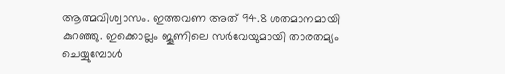ആത്മവിശ്വാസം. ഇത്തവണ അത് 94.8 ശതമാനമായി കുറഞ്ഞു. ഇക്കൊല്ലം ജൂണിലെ സർവേയുമായി താരതമ്യം ചെയ്യുമ്പോൾ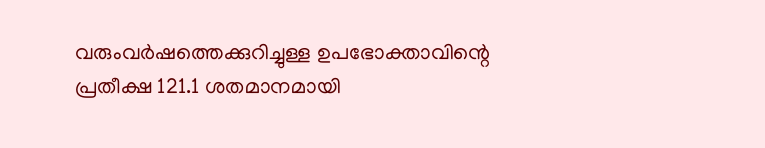വരുംവർഷത്തെക്കുറിച്ചുള്ള ഉപഭോക്താവിന്റെ പ്രതീക്ഷ 121.1 ശതമാനമായി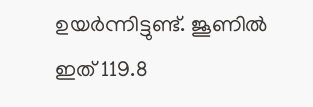ഉയർന്നിട്ടുണ്ട്. ജൂണിൽ ഇത് 119.8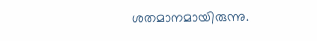ശതമാനമായിരുന്നു.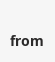from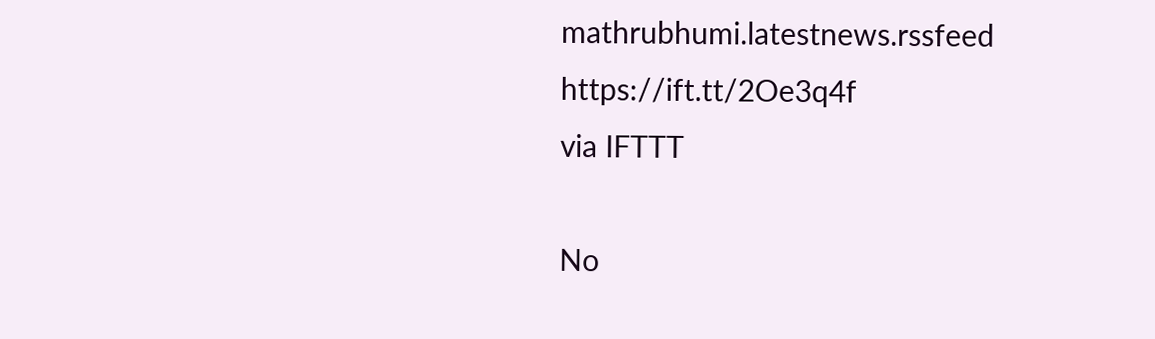mathrubhumi.latestnews.rssfeed https://ift.tt/2Oe3q4f
via IFTTT

No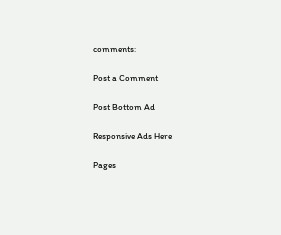comments:

Post a Comment

Post Bottom Ad

Responsive Ads Here

Pages